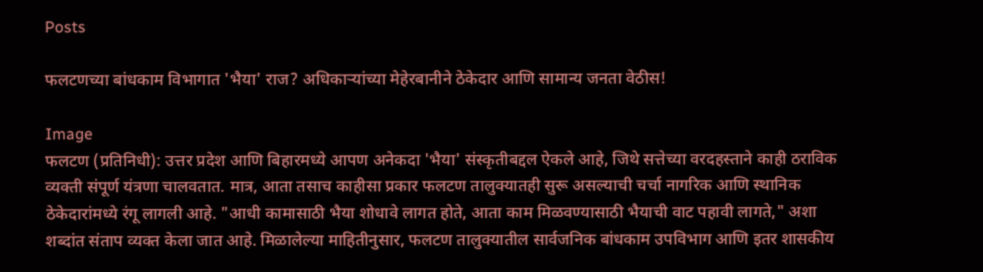Posts

फलटणच्या बांधकाम विभागात 'भैया' राज? अधिकाऱ्यांच्या मेहेरबानीने ठेकेदार आणि सामान्य जनता वेठीस!

Image
फलटण (प्रतिनिधी): उत्तर प्रदेश आणि बिहारमध्ये आपण अनेकदा 'भैया' संस्कृतीबद्दल ऐकले आहे, जिथे सत्तेच्या वरदहस्ताने काही ठराविक व्यक्ती संपूर्ण यंत्रणा चालवतात. मात्र, आता तसाच काहीसा प्रकार फलटण तालुक्यातही सुरू असल्याची चर्चा नागरिक आणि स्थानिक ठेकेदारांमध्ये रंगू लागली आहे. "आधी कामासाठी भैया शोधावे लागत होते, आता काम मिळवण्यासाठी भैयाची वाट पहावी लागते," अशा शब्दांत संताप व्यक्त केला जात आहे. मिळालेल्या माहितीनुसार, फलटण तालुक्यातील सार्वजनिक बांधकाम उपविभाग आणि इतर शासकीय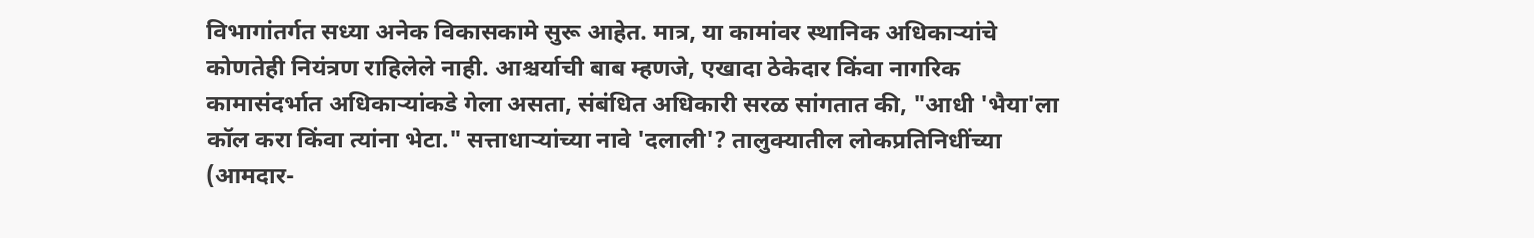विभागांतर्गत सध्या अनेक विकासकामे सुरू आहेत. मात्र, या कामांवर स्थानिक अधिकाऱ्यांचे कोणतेही नियंत्रण राहिलेले नाही. आश्चर्याची बाब म्हणजे, एखादा ठेकेदार किंवा नागरिक कामासंदर्भात अधिकाऱ्यांकडे गेला असता, संबंधित अधिकारी सरळ सांगतात की, "आधी 'भैया'ला कॉल करा किंवा त्यांना भेटा." सत्ताधाऱ्यांच्या नावे 'दलाली'? तालुक्यातील लोकप्रतिनिधींच्या (आमदार-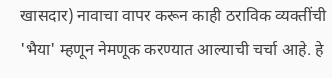खासदार) नावाचा वापर करून काही ठराविक व्यक्तींची 'भैया' म्हणून नेमणूक करण्यात आल्याची चर्चा आहे. हे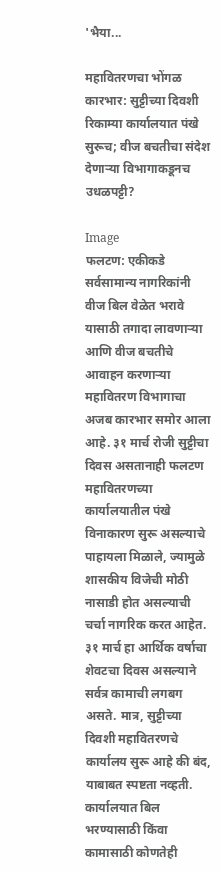'भैया...

महावितरणचा भोंगळ कारभार: सुट्टीच्या दिवशी रिकाम्या कार्यालयात पंखे सुरूच; वीज बचतीचा संदेश देणाऱ्या विभागाकडूनच उधळपट्टी?

Image
फलटण: एकीकडे सर्वसामान्य नागरिकांनी वीज बिल वेळेत भरावे यासाठी तगादा लावणाऱ्या आणि वीज बचतीचे आवाहन करणाऱ्या महावितरण विभागाचा अजब कारभार समोर आला आहे. ३१ मार्च रोजी सुट्टीचा दिवस असतानाही फलटण महावितरणच्या कार्यालयातील पंखे विनाकारण सुरू असल्याचे पाहायला मिळाले, ज्यामुळे शासकीय विजेची मोठी नासाडी होत असल्याची चर्चा नागरिक करत आहेत. ३१ मार्च हा आर्थिक वर्षाचा शेवटचा दिवस असल्याने सर्वत्र कामाची लगबग असते. मात्र, सुट्टीच्या दिवशी महावितरणचे कार्यालय सुरू आहे की बंद, याबाबत स्पष्टता नव्हती. कार्यालयात बिल भरण्यासाठी किंवा कामासाठी कोणतेही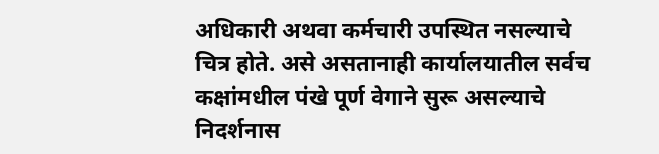अधिकारी अथवा कर्मचारी उपस्थित नसल्याचे चित्र होते. असे असतानाही कार्यालयातील सर्वच कक्षांमधील पंखे पूर्ण वेगाने सुरू असल्याचे निदर्शनास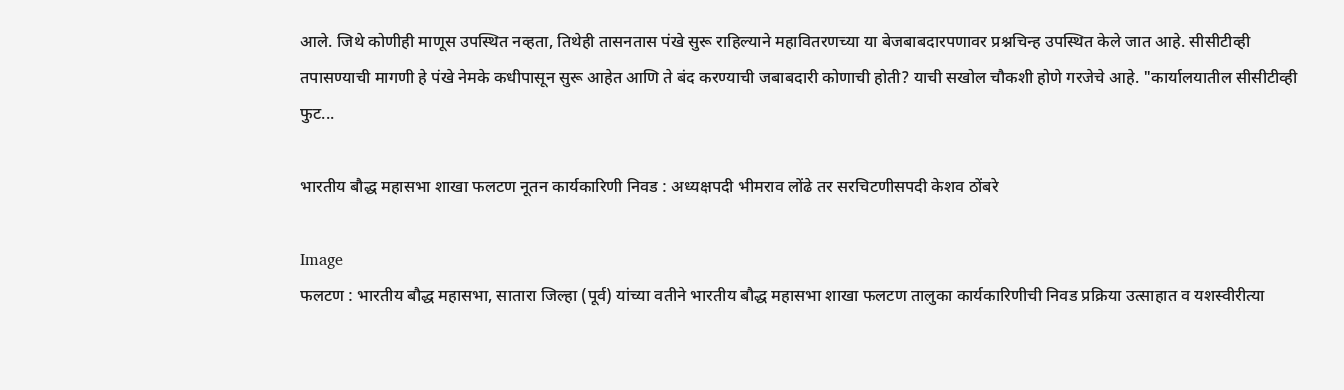आले. जिथे कोणीही माणूस उपस्थित नव्हता, तिथेही तासनतास पंखे सुरू राहिल्याने महावितरणच्या या बेजबाबदारपणावर प्रश्नचिन्ह उपस्थित केले जात आहे. सीसीटीव्ही तपासण्याची मागणी हे पंखे नेमके कधीपासून सुरू आहेत आणि ते बंद करण्याची जबाबदारी कोणाची होती? याची सखोल चौकशी होणे गरजेचे आहे. "कार्यालयातील सीसीटीव्ही फुट...

भारतीय बौद्ध महासभा शाखा फलटण नूतन कार्यकारिणी निवड : अध्यक्षपदी भीमराव लोंढे तर सरचिटणीसपदी केशव ठोंबरे

Image
फलटण : भारतीय बौद्ध महासभा, सातारा जिल्हा (पूर्व) यांच्या वतीने भारतीय बौद्ध महासभा शाखा फलटण तालुका कार्यकारिणीची निवड प्रक्रिया उत्साहात व यशस्वीरीत्या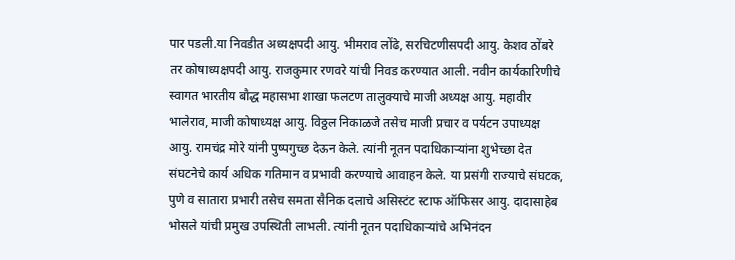पार पडली.या निवडीत अध्यक्षपदी आयु. भीमराव लोंढे, सरचिटणीसपदी आयु. केशव ठोंबरे तर कोषाध्यक्षपदी आयु. राजकुमार रणवरे यांची निवड करण्यात आली. नवीन कार्यकारिणीचे स्वागत भारतीय बौद्ध महासभा शाखा फलटण तालुक्याचे माजी अध्यक्ष आयु. महावीर भालेराव, माजी कोषाध्यक्ष आयु. विठ्ठल निकाळजे तसेच माजी प्रचार व पर्यटन उपाध्यक्ष आयु. रामचंद्र मोरे यांनी पुष्पगुच्छ देऊन केले. त्यांनी नूतन पदाधिकाऱ्यांना शुभेच्छा देत संघटनेचे कार्य अधिक गतिमान व प्रभावी करण्याचे आवाहन केले. या प्रसंगी राज्याचे संघटक, पुणे व सातारा प्रभारी तसेच समता सैनिक दलाचे असिस्टंट स्टाफ ऑफिसर आयु. दादासाहेब भोसले यांची प्रमुख उपस्थिती लाभली. त्यांनी नूतन पदाधिकाऱ्यांचे अभिनंदन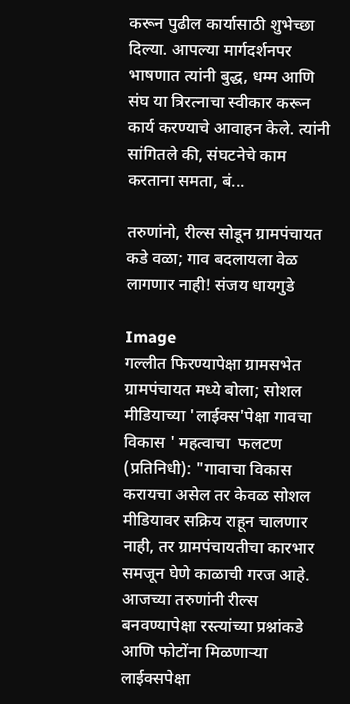करून पुढील कार्यासाठी शुभेच्छा दिल्या. आपल्या मार्गदर्शनपर भाषणात त्यांनी बुद्ध, धम्म आणि संघ या त्रिरत्नाचा स्वीकार करून कार्य करण्याचे आवाहन केले. त्यांनी सांगितले की, संघटनेचे काम करताना समता, बं...

तरुणांनो, रील्स सोडून ग्रामपंचायत कडे वळा; गाव बदलायला वेळ लागणार नाही! संजय धायगुडे

Image
गल्लीत फिरण्यापेक्षा ग्रामसभेत ग्रामपंचायत मध्ये बोला; सोशल मीडियाच्या 'लाईक्स'पेक्षा गावचा विकास ' महत्वाचा  फलटण (प्रतिनिधी): "गावाचा विकास करायचा असेल तर केवळ सोशल मीडियावर सक्रिय राहून चालणार नाही, तर ग्रामपंचायतीचा कारभार समजून घेणे काळाची गरज आहे. आजच्या तरुणांनी रील्स बनवण्यापेक्षा रस्त्यांच्या प्रश्नांकडे आणि फोटोंना मिळणाऱ्या लाईक्सपेक्षा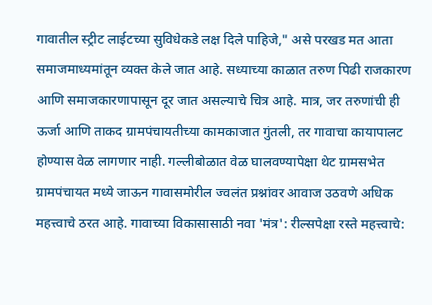गावातील स्ट्रीट लाईटच्या सुविधेकडे लक्ष दिले पाहिजे," असे परखड मत आता समाजमाध्यमांतून व्यक्त केले जात आहे. सध्याच्या काळात तरुण पिढी राजकारण आणि समाजकारणापासून दूर जात असल्याचे चित्र आहे. मात्र, जर तरुणांची ही ऊर्जा आणि ताकद ग्रामपंचायतीच्या कामकाजात गुंतली, तर गावाचा कायापालट होण्यास वेळ लागणार नाही. गल्लीबोळात वेळ घालवण्यापेक्षा थेट ग्रामसभेत ग्रामपंचायत मध्ये जाऊन गावासमोरील ज्वलंत प्रश्नांवर आवाज उठवणे अधिक महत्त्वाचे ठरत आहे. गावाच्या विकासासाठी नवा 'मंत्र': रील्सपेक्षा रस्ते महत्त्वाचे: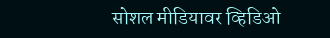सोशल मीडियावर व्हिडिओ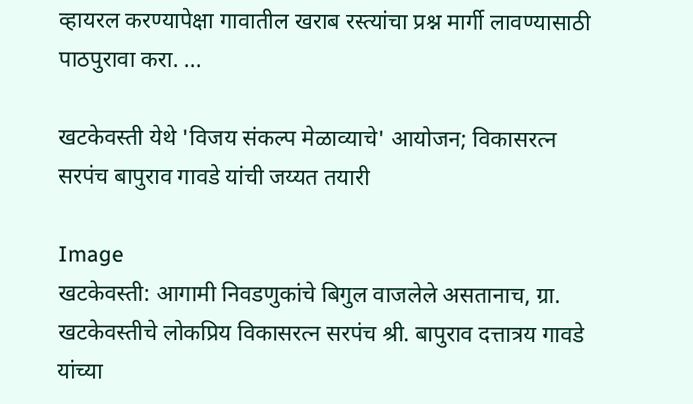व्हायरल करण्यापेक्षा गावातील खराब रस्त्यांचा प्रश्न मार्गी लावण्यासाठी पाठपुरावा करा. ...

खटकेवस्ती येथे 'विजय संकल्प मेळाव्याचे' आयोजन; विकासरत्न सरपंच बापुराव गावडे यांची जय्यत तयारी

Image
खटकेवस्ती: आगामी निवडणुकांचे बिगुल वाजलेले असतानाच, ग्रा. खटकेवस्तीचे लोकप्रिय विकासरत्न सरपंच श्री. बापुराव दत्तात्रय गावडे यांच्या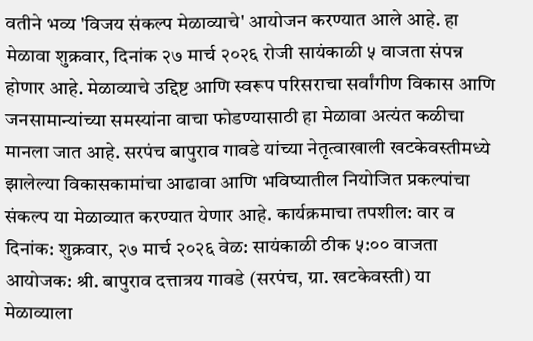वतीने भव्य 'विजय संकल्प मेळाव्याचे' आयोजन करण्यात आले आहे. हा मेळावा शुक्रवार, दिनांक २७ मार्च २०२६ रोजी सायंकाळी ५ वाजता संपन्न होणार आहे. मेळाव्याचे उद्दिष्ट आणि स्वरूप परिसराचा सर्वांगीण विकास आणि जनसामान्यांच्या समस्यांना वाचा फोडण्यासाठी हा मेळावा अत्यंत कळीचा मानला जात आहे. सरपंच बापुराव गावडे यांच्या नेतृत्वाखाली खटकेवस्तीमध्ये झालेल्या विकासकामांचा आढावा आणि भविष्यातील नियोजित प्रकल्पांचा संकल्प या मेळाव्यात करण्यात येणार आहे. कार्यक्रमाचा तपशील: वार व दिनांक: शुक्रवार, २७ मार्च २०२६ वेळ: सायंकाळी ठीक ५:०० वाजता आयोजक: श्री. बापुराव दत्तात्रय गावडे (सरपंच, ग्रा. खटकेवस्ती) या मेळाव्याला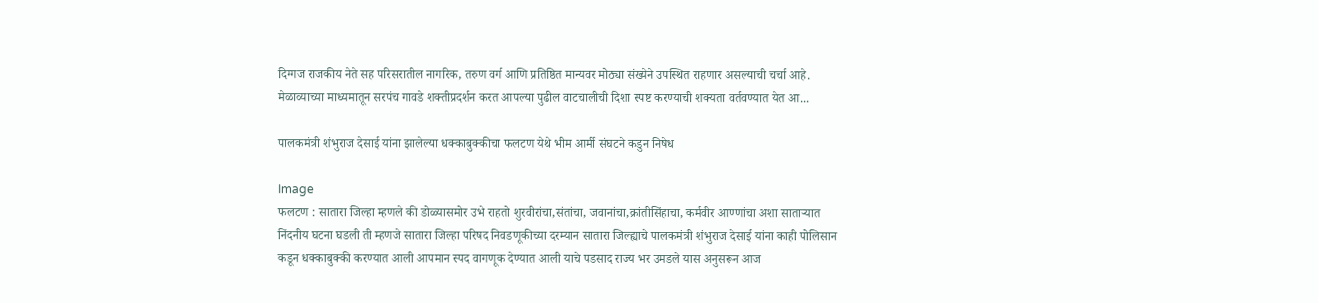दिग्गज राजकीय नेते सह परिसरातील नागरिक, तरुण वर्ग आणि प्रतिष्ठित मान्यवर मोठ्या संख्येने उपस्थित राहणार असल्याची चर्चा आहे. मेळाव्याच्या माध्यमातून सरपंच गावडे शक्तीप्रदर्शन करत आपल्या पुढील वाटचालीची दिशा स्पष्ट करण्याची शक्यता वर्तवण्यात येत आ...

पालकमंत्री शंभुराज देसाई यांना झालेल्या धक्काबुक्कीचा फलटण येथे भीम आर्मी संघटने कडुन निषेध

Image
फलटण : सातारा जिल्हा म्हणले की डोळ्यासमोर उभे राहतो शुरवीरांचा,संतांचा, जवानांचा,क्रांतीसिंहाचा, कर्मवीर आण्णांचा अशा साताऱ्यात निंदनीय घटना घडली ती म्हणजे सातारा जिल्हा परिषद निवडणूकीच्या दरम्यान सातारा जिल्ह्याचे पालकमंत्री शंभुराज देसाई यांना काही पोलिसान कडून धक्काबुक्की करण्यात आली आपमान स्पद वागणूक देण्यात आली याचे पडसाद राज्य भर उमडले यास अनुसरून आज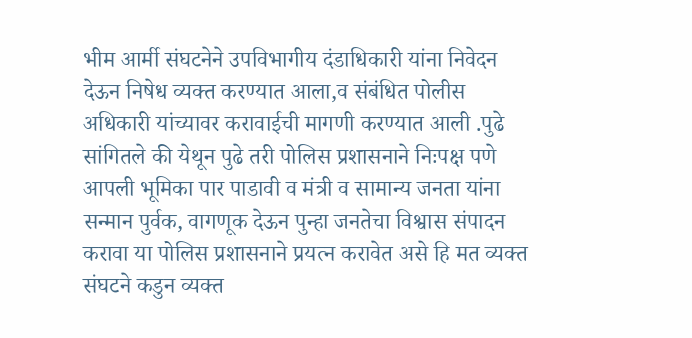भीम आर्मी संघटनेने उपविभागीय दंडाधिकारी यांना निवेदन देऊन निषेध व्यक्त करण्यात आला,व संबंधित पोलीस अधिकारी यांच्यावर करावाईची मागणी करण्यात आली .पुढे सांगितले की येथून पुढे तरी पोलिस प्रशासनाने निःपक्ष पणे आपली भूमिका पार पाडावी व मंत्री व सामान्य जनता यांना सन्मान पुर्वक, वागणूक देऊन पुन्हा जनतेचा विश्वास संपादन करावा या पोलिस प्रशासनाने प्रयत्न करावेत असे हि मत व्यक्त संघटने कडुन व्यक्त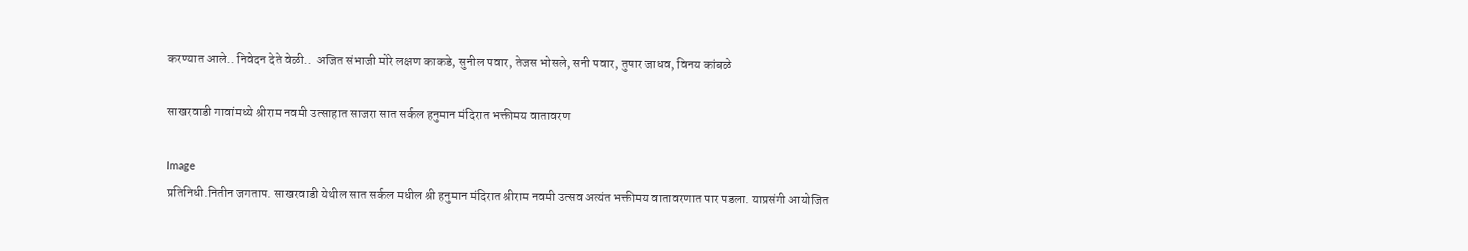करण्यात आले.. निवेदन देते वेळी..  अजित संभाजी मोरे लक्षण काकडे, सुनील पवार, तेजस भोसले, सनी पवार, तुषार जाधव, विनय कांबळे

साखरवाडी गावांमध्ये श्रीराम नवमी उत्साहात साजरा सात सर्कल हनुमान मंदिरात भक्तीमय वातावरण

Image
प्रतिनिधी.नितीन जगताप. साखरवाडी येथील सात सर्कल मधील श्री हनुमान मंदिरात श्रीराम नवमी उत्सव अत्यंत भक्तीमय वातावरणात पार पडला. याप्रसंगी आयोजित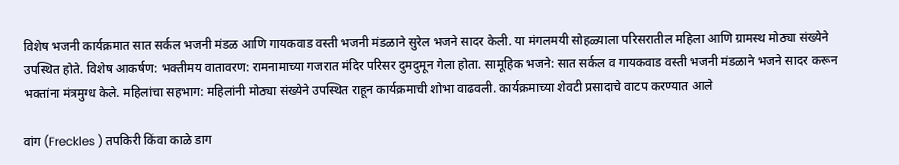विशेष भजनी कार्यक्रमात सात सर्कल भजनी मंडळ आणि गायकवाड वस्ती भजनी मंडळाने सुरेल भजने सादर केली. या मंगलमयी सोहळ्याला परिसरातील महिला आणि ग्रामस्थ मोठ्या संख्येने उपस्थित होते. विशेष आकर्षण: भक्तीमय वातावरण: रामनामाच्या गजरात मंदिर परिसर दुमदुमून गेला होता. सामूहिक भजने: सात सर्कल व गायकवाड वस्ती भजनी मंडळाने भजने सादर करून भक्तांना मंत्रमुग्ध केले. महिलांचा सहभाग: महिलांनी मोठ्या संख्येने उपस्थित राहून कार्यक्रमाची शोभा वाढवली. कार्यक्रमाच्या शेवटी प्रसादाचे वाटप करण्यात आले

वांग (Freckles ) तपकिरी किंवा काळे डाग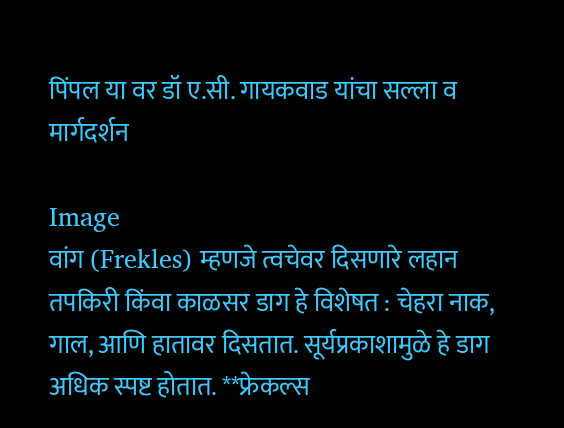पिंपल या वर डॉ ए.सी. गायकवाड यांचा सल्ला व मार्गदर्शन

Image
वांग (Frekles) म्हणजे त्वचेवर दिसणारे लहान तपकिरी किंवा काळसर डाग हे विशेषत : चेहरा नाक, गाल, आणि हातावर दिसतात. सूर्यप्रकाशामुळे हे डाग अधिक स्पष्ट होतात. **फ्रेकल्स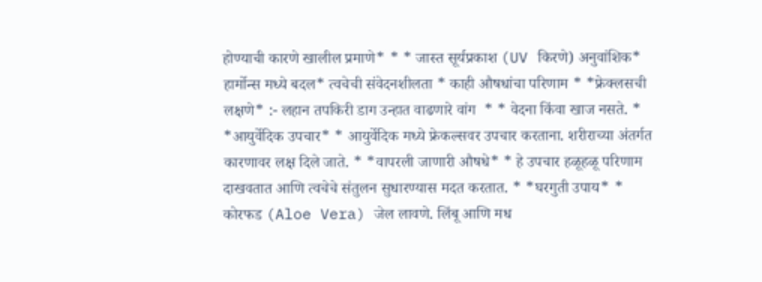होण्याची कारणे खालील प्रमाणे* * * जास्त सूर्यप्रकाश (UV किरणे) अनुवांशिक* हार्मोन्स मध्ये बदल* त्वचेची संवेदनशीलता * काही औषधांचा परिणाम * *फ्रेक्लसची लक्षणे* :- लहान तपकिरी डाग उन्हात वाढणारे वांग  * * वेदना किंवा खाज नसते. * *आयुर्वेदिक उपचार* * आयुर्वेदिक मध्ये फ्रेकल्सवर उपचार करताना. शरीराच्या अंतर्गत कारणावर लक्ष दिले जाते. * *वापरली जाणारी औषधे* * हे उपचार हळूहळू परिणाम दाखवतात आणि त्वचेचे संतुलन सुधारण्यास मदत करतात. * *घरगुती उपाय* * कोरफड (Aloe Vera) जेल लावणे. लिंबू आणि मध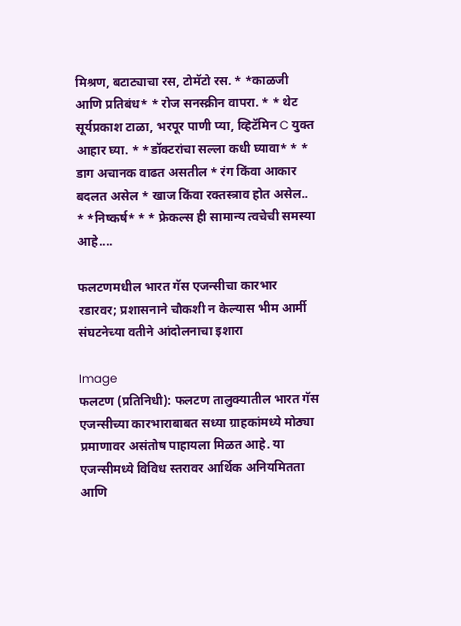मिश्रण, बटाट्याचा रस, टोमॅटो रस. * *काळजी आणि प्रतिबंध* * रोज सनस्क्रीन वापरा. * * थेट सूर्यप्रकाश टाळा, भरपूर पाणी प्या, व्हिटॅमिन C युक्त आहार घ्या. * *डॉक्टरांचा सल्ला कधी घ्यावा* * * डाग अचानक वाढत असतील * रंग किंवा आकार बदलत असेल * खाज किंवा रक्तस्त्राव होत असेल.. * *निष्कर्ष* * * फ्रेकल्स ही सामान्य त्वचेची समस्या आहे....

फलटणमधील भारत गॅस एजन्सीचा कारभार रडारवर; प्रशासनाने चौकशी न केल्यास भीम आर्मी संघटनेच्या वतीने आंदोलनाचा इशारा

Image
फलटण (प्रतिनिधी): फलटण तालुक्यातील भारत गॅस एजन्सीच्या कारभाराबाबत सध्या ग्राहकांमध्ये मोठ्या प्रमाणावर असंतोष पाहायला मिळत आहे. या एजन्सीमध्ये विविध स्तरावर आर्थिक अनियमितता आणि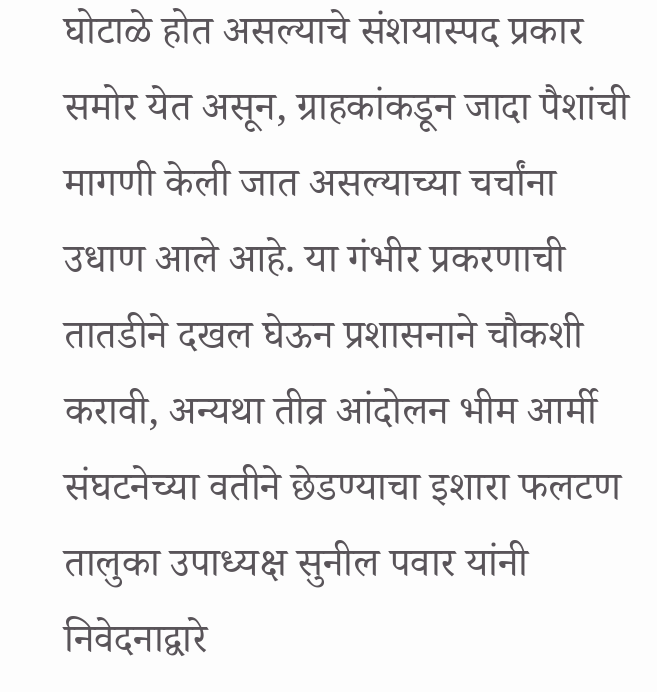घोटाळे होत असल्याचे संशयास्पद प्रकार समोर येत असून, ग्राहकांकडून जादा पैशांची मागणी केली जात असल्याच्या चर्चांना उधाण आले आहे. या गंभीर प्रकरणाची तातडीने दखल घेऊन प्रशासनाने चौकशी करावी, अन्यथा तीव्र आंदोलन भीम आर्मी संघटनेच्या वतीने छेडण्याचा इशारा फलटण तालुका उपाध्यक्ष सुनील पवार यांनी निवेदनाद्वारे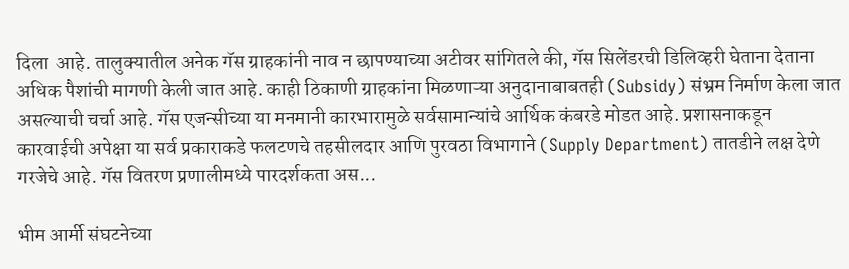दिला  आहे. तालुक्यातील अनेक गॅस ग्राहकांनी नाव न छापण्याच्या अटीवर सांगितले की, गॅस सिलेंडरची डिलिव्हरी घेताना देताना अधिक पैशांची मागणी केली जात आहे. काही ठिकाणी ग्राहकांना मिळणाऱ्या अनुदानाबाबतही (Subsidy) संभ्रम निर्माण केला जात असल्याची चर्चा आहे. गॅस एजन्सीच्या या मनमानी कारभारामुळे सर्वसामान्यांचे आर्थिक कंबरडे मोडत आहे. प्रशासनाकडून कारवाईची अपेक्षा या सर्व प्रकाराकडे फलटणचे तहसीलदार आणि पुरवठा विभागाने (Supply Department) तातडीने लक्ष देणे गरजेचे आहे. गॅस वितरण प्रणालीमध्ये पारदर्शकता अस...

भीम आर्मी संघटनेच्या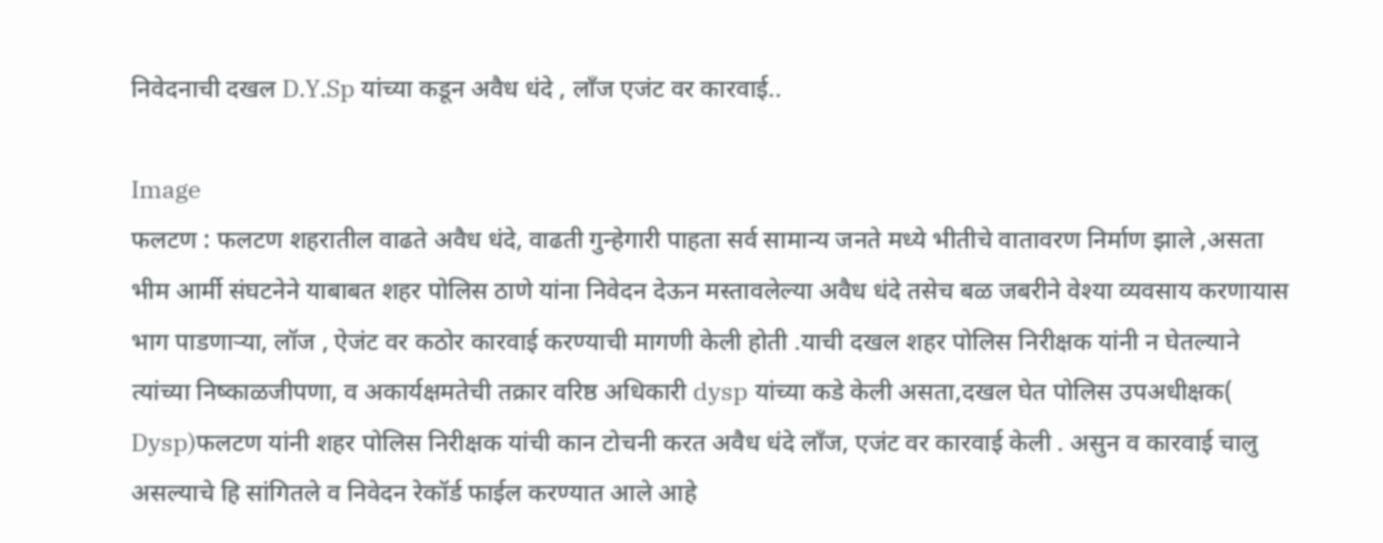निवेदनाची दखल D.Y.Sp यांच्या कडून अवैध धंदे , लाँज एजंट वर कारवाई..

Image
फलटण : फलटण शहरातील वाढते अवैध धंदे, वाढती गुन्हेगारी पाहता सर्व सामान्य जनते मध्ये भीतीचे वातावरण निर्माण झाले ,असता भीम आर्मी संघटनेने याबाबत शहर पोलिस ठाणे यांना निवेदन देऊन मस्तावलेल्या अवैध धंदे तसेच बळ जबरीने वेश्या व्यवसाय करणायास भाग पाडणाऱ्या, लॉज , ऐजंट वर कठोर कारवाई करण्याची मागणी केली होती .याची दखल शहर पोलिस निरीक्षक यांनी न घेतल्याने त्यांच्या निष्काळजीपणा, व अकार्यक्षमतेची तक्रार वरिष्ठ अधिकारी dysp यांच्या कडे केली असता,दखल घेत पोलिस उपअधीक्षक( Dysp)फलटण यांनी शहर पोलिस निरीक्षक यांची कान टोचनी करत अवैध धंदे लाँज, एजंट वर कारवाई केली . असुन व कारवाई चालु असल्याचे हि सांगितले व निवेदन रेकॉर्ड फाईल करण्यात आले आहे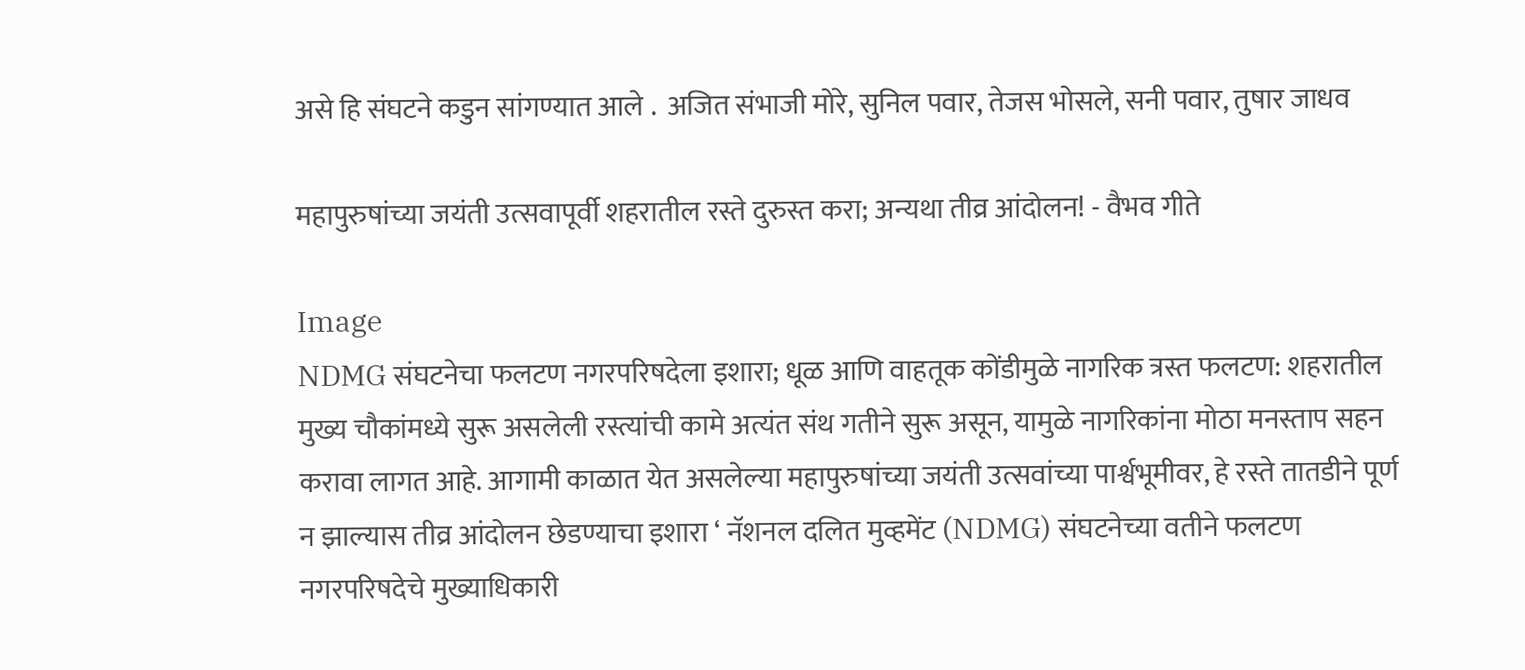असे हि संघटने कडुन सांगण्यात आले .  अजित संभाजी मोरे, सुनिल पवार, तेजस भोसले, सनी पवार, तुषार जाधव

महापुरुषांच्या जयंती उत्सवापूर्वी शहरातील रस्ते दुरुस्त करा; अन्यथा तीव्र आंदोलन! - वैभव गीते

Image
NDMG संघटनेचा फलटण नगरपरिषदेला इशारा; धूळ आणि वाहतूक कोंडीमुळे नागरिक त्रस्त फलटण: शहरातील मुख्य चौकांमध्ये सुरू असलेली रस्त्यांची कामे अत्यंत संथ गतीने सुरू असून, यामुळे नागरिकांना मोठा मनस्ताप सहन करावा लागत आहे. आगामी काळात येत असलेल्या महापुरुषांच्या जयंती उत्सवांच्या पार्श्वभूमीवर, हे रस्ते तातडीने पूर्ण न झाल्यास तीव्र आंदोलन छेडण्याचा इशारा ‘ नॅशनल दलित मुव्हमेंट (NDMG) संघटनेच्या वतीने फलटण नगरपरिषदेचे मुख्याधिकारी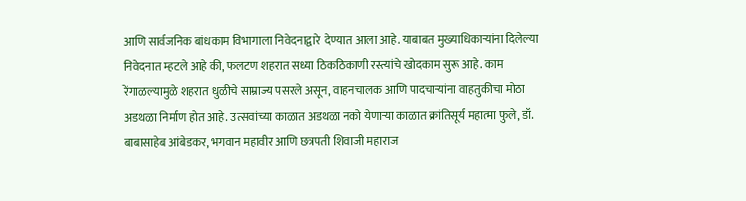आणि सार्वजनिक बांधकाम विभागाला निवेदनाद्वारे  देण्यात आला आहे. याबाबत मुख्याधिकाऱ्यांना दिलेल्या निवेदनात म्हटले आहे की, फलटण शहरात सध्या ठिकठिकाणी रस्त्यांचे खोदकाम सुरू आहे. काम रेंगाळल्यामुळे शहरात धुळीचे साम्राज्य पसरले असून, वाहनचालक आणि पादचाऱ्यांना वाहतुकीचा मोठा अडथळा निर्माण होत आहे. उत्सवांच्या काळात अडथळा नको येणाऱ्या काळात क्रांतिसूर्य महात्मा फुले, डॉ. बाबासाहेब आंबेडकर, भगवान महावीर आणि छत्रपती शिवाजी महाराज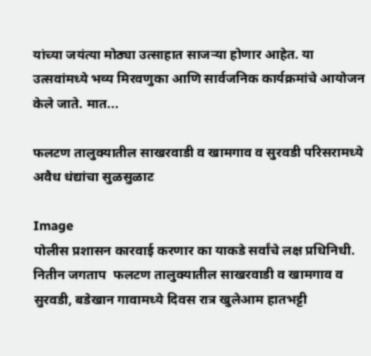यांच्या जयंत्या मोठ्या उत्साहात साजऱ्या होणार आहेत. या उत्सवांमध्ये भव्य मिरवणुका आणि सार्वजनिक कार्यक्रमांचे आयोजन केले जाते. मात...

फलटण तालुक्यातील साखरवाडी व खामगाव व सुरवडी परिसरामध्ये अवैध धंद्यांचा सुळसुळाट

Image
पोलीस प्रशासन कारवाई करणार का याकडे सर्वांचे लक्ष प्रधिनिधी. नितीन जगताप  फलटण तालुक्यातील साखरवाडी व खामगाव व सुरवडी, बडेखान गावामध्ये दिवस रात्र खुलेआम हातभट्टी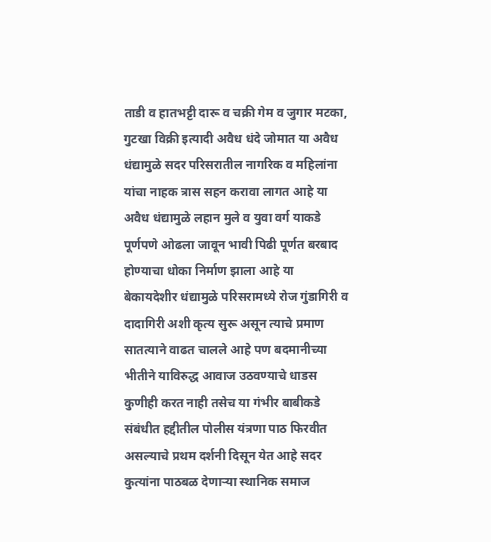ताडी व हातभट्टी दारू व चक्री गेम व जुगार मटका, गुटखा विक्री इत्यादी अवैध धंदे जोमात या अवैध धंद्यामुळे सदर परिसरातील नागरिक व महिलांना यांचा नाहक त्रास सहन करावा लागत आहे या अवैध धंद्यामुळे लहान मुले व युवा वर्ग याकडे पूर्णपणे ओढला जावून भावी पिढी पूर्णत बरबाद होण्याचा धोका निर्माण झाला आहे या बेकायदेशीर धंद्यामुळे परिसरामध्ये रोज गुंडागिरी व दादागिरी अशी कृत्य सुरू असून त्याचे प्रमाण सातत्याने वाढत चालले आहे पण बदमानीच्या भीतीने याविरुद्ध आवाज उठवण्याचे धाडस कुणीही करत नाही तसेच या गंभीर बाबीकडे संबंधीत हद्दीतील पोलीस यंत्रणा पाठ फिरवीत असल्याचे प्रथम दर्शनी दिसून येत आहे सदर कुत्यांना पाठबळ देणाऱ्या स्थानिक समाज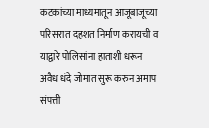कटकांच्या माध्यमातून आजूबाजूच्या परिसरात दहशत निर्माण करायची व याद्वारे पोलिसांना हाताशी धरून अवैध धंदे जोमात सुरू करुन अमाप संपत्ती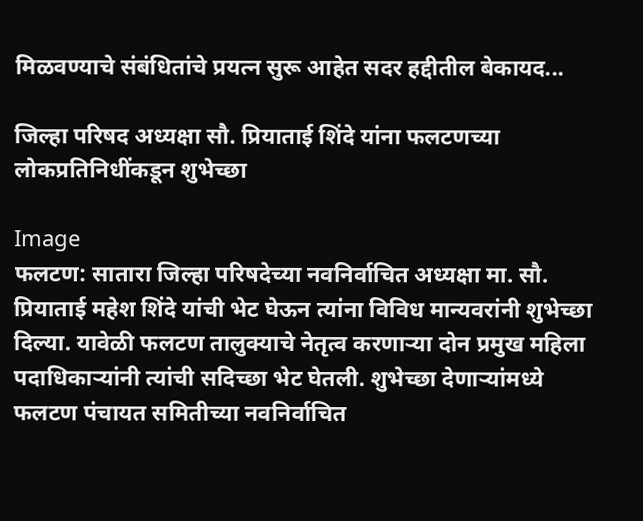मिळवण्याचे संबंधितांचे प्रयत्न सुरू आहेत सदर हद्दीतील बेकायद...

जिल्हा परिषद अध्यक्षा सौ. प्रियाताई शिंदे यांना फलटणच्या लोकप्रतिनिधींकडून शुभेच्छा

Image
फलटण: सातारा जिल्हा परिषदेच्या नवनिर्वाचित अध्यक्षा मा. सौ. प्रियाताई महेश शिंदे यांची भेट घेऊन त्यांना विविध मान्यवरांनी शुभेच्छा दिल्या. यावेळी फलटण तालुक्याचे नेतृत्व करणाऱ्या दोन प्रमुख महिला पदाधिकाऱ्यांनी त्यांची सदिच्छा भेट घेतली. शुभेच्छा देणाऱ्यांमध्ये फलटण पंचायत समितीच्या नवनिर्वाचित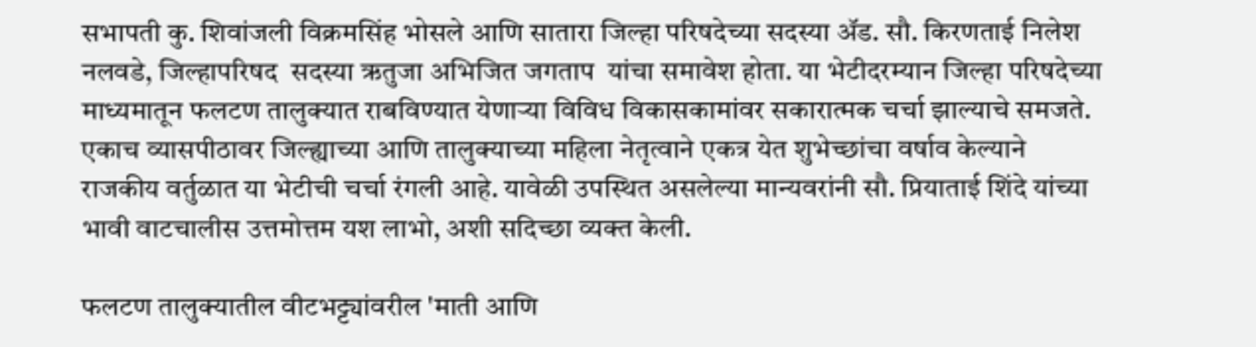सभापती कु. शिवांजली विक्रमसिंह भोसले आणि सातारा जिल्हा परिषदेच्या सदस्या ॲड. सौ. किरणताई निलेश नलवडे, जिल्हापरिषद  सदस्या ऋतुजा अभिजित जगताप  यांचा समावेश होता. या भेटीदरम्यान जिल्हा परिषदेच्या माध्यमातून फलटण तालुक्यात राबविण्यात येणाऱ्या विविध विकासकामांवर सकारात्मक चर्चा झाल्याचे समजते. एकाच व्यासपीठावर जिल्ह्याच्या आणि तालुक्याच्या महिला नेतृत्वाने एकत्र येत शुभेच्छांचा वर्षाव केल्याने राजकीय वर्तुळात या भेटीची चर्चा रंगली आहे. यावेळी उपस्थित असलेल्या मान्यवरांनी सौ. प्रियाताई शिंदे यांच्या भावी वाटचालीस उत्तमोत्तम यश लाभो, अशी सदिच्छा व्यक्त केली.

फलटण तालुक्यातील वीटभट्ट्यांवरील 'माती आणि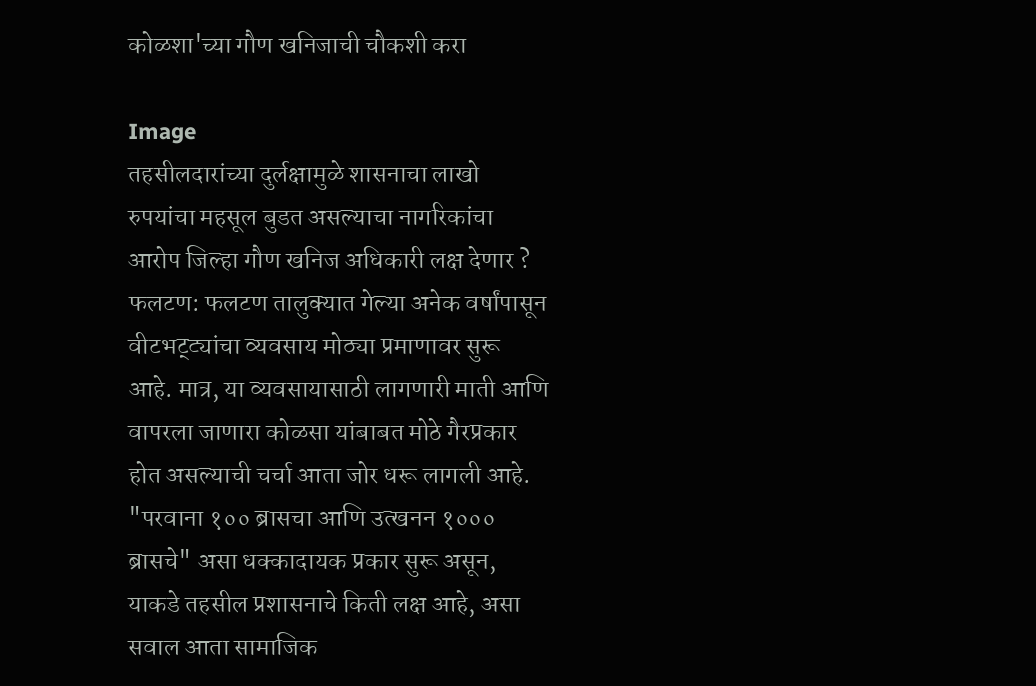कोळशा'च्या गौण खनिजाची चौकशी करा

Image
तहसीलदारांच्या दुर्लक्षामुळे शासनाचा लाखो रुपयांचा महसूल बुडत असल्याचा नागरिकांचा आरोप जिल्हा गौण खनिज अधिकारी लक्ष देणार ? फलटण: फलटण तालुक्यात गेल्या अनेक वर्षांपासून वीटभट्ट्यांचा व्यवसाय मोठ्या प्रमाणावर सुरू आहे. मात्र, या व्यवसायासाठी लागणारी माती आणि वापरला जाणारा कोळसा यांबाबत मोठे गैरप्रकार होत असल्याची चर्चा आता जोर धरू लागली आहे. "परवाना १०० ब्रासचा आणि उत्खनन १००० ब्रासचे" असा धक्कादायक प्रकार सुरू असून, याकडे तहसील प्रशासनाचे किती लक्ष आहे, असा सवाल आता सामाजिक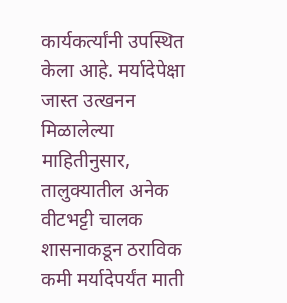कार्यकर्त्यांनी उपस्थित केला आहे. मर्यादेपेक्षा जास्त उत्खनन मिळालेल्या माहितीनुसार, तालुक्यातील अनेक वीटभट्टी चालक शासनाकडून ठराविक कमी मर्यादेपर्यंत माती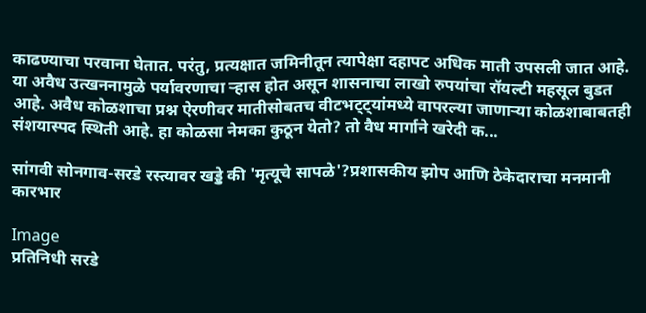काढण्याचा परवाना घेतात. परंतु, प्रत्यक्षात जमिनीतून त्यापेक्षा दहापट अधिक माती उपसली जात आहे. या अवैध उत्खननामुळे पर्यावरणाचा ऱ्हास होत असून शासनाचा लाखो रुपयांचा रॉयल्टी महसूल बुडत आहे. अवैध कोळशाचा प्रश्न ऐरणीवर मातीसोबतच वीटभट्ट्यांमध्ये वापरल्या जाणाऱ्या कोळशाबाबतही संशयास्पद स्थिती आहे. हा कोळसा नेमका कुठून येतो? तो वैध मार्गाने खरेदी क...

सांगवी सोनगाव-सरडे रस्त्यावर खड्डे की 'मृत्यूचे सापळे'?प्रशासकीय झोप आणि ठेकेदाराचा मनमानी कारभार

Image
प्रतिनिधी सरडे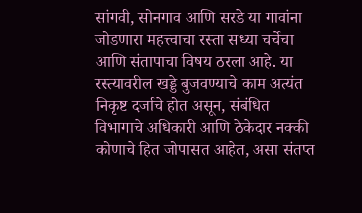सांगवी, सोनगाव आणि सरडे या गावांना जोडणारा महत्त्वाचा रस्ता सध्या चर्चेचा आणि संतापाचा विषय ठरला आहे. या रस्त्यावरील खड्डे बुजवण्याचे काम अत्यंत निकृष्ट दर्जाचे होत असून, संबंधित विभागाचे अधिकारी आणि ठेकेदार नक्की कोणाचे हित जोपासत आहेत, असा संतप्त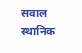सवाल स्थानिक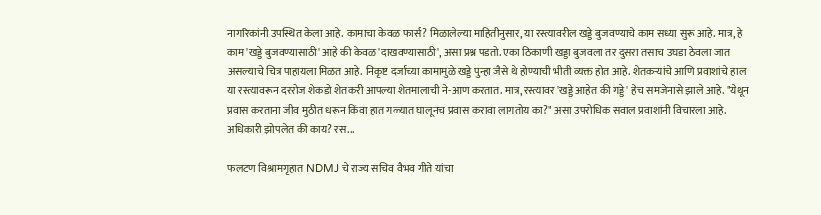नागरिकांनी उपस्थित केला आहे. कामाचा केवळ फार्स? मिळालेल्या माहितीनुसार, या रस्त्यावरील खड्डे बुजवण्याचे काम सध्या सुरू आहे. मात्र, हे काम 'खड्डे बुजवण्यासाठी' आहे की केवळ 'दाखवण्यासाठी', असा प्रश्न पडतो. एका ठिकाणी खड्डा बुजवला तर दुसरा तसाच उघडा ठेवला जात असल्याचे चित्र पाहायला मिळत आहे. निकृष्ट दर्जाच्या कामामुळे खड्डे पुन्हा जैसे थे होण्याची भीती व्यक्त होत आहे. शेतकऱ्यांचे आणि प्रवाशांचे हाल या रस्त्यावरून दररोज शेकडो शेतकरी आपल्या शेतमालाची ने-आण करतात. मात्र, रस्त्यावर 'खड्डे आहेत की गड्डे' हेच समजेनासे झाले आहे. "येथून प्रवास करताना जीव मुठीत धरून किंवा हात गळ्यात घालूनच प्रवास करावा लागतोय का?" असा उपरोधिक सवाल प्रवाशांनी विचारला आहे. अधिकारी झोपलेत की काय? रस...

फलटण विश्रामगृहात NDMJ चे राज्य सचिव वैभव गीते यांचा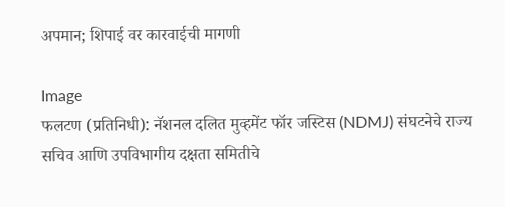अपमान; शिपाई वर कारवाईची मागणी

Image
फलटण (प्रतिनिधी): नॅशनल दलित मुव्हमेंट फॉर जस्टिस (NDMJ) संघटनेचे राज्य सचिव आणि उपविभागीय दक्षता समितीचे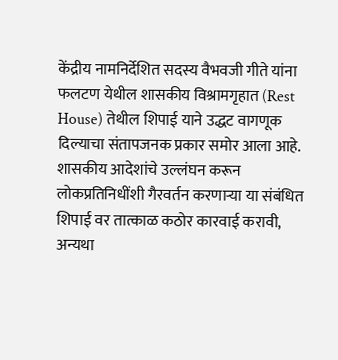केंद्रीय नामनिर्देशित सदस्य वैभवजी गीते यांना फलटण येथील शासकीय विश्रामगृहात (Rest House) तेथील शिपाई याने उद्धट वागणूक दिल्याचा संतापजनक प्रकार समोर आला आहे. शासकीय आदेशांचे उल्लंघन करून लोकप्रतिनिधींशी गैरवर्तन करणाऱ्या या संबंधित शिपाई वर तात्काळ कठोर कारवाई करावी, अन्यथा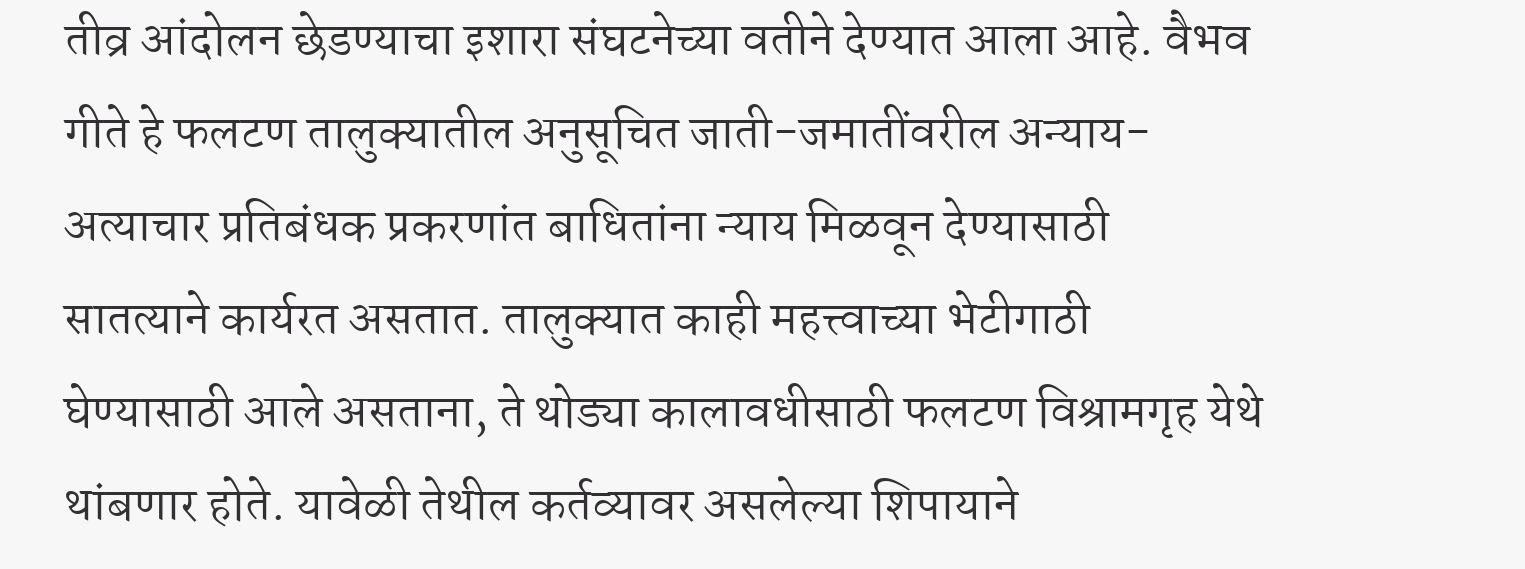तीव्र आंदोलन छेडण्याचा इशारा संघटनेच्या वतीने देण्यात आला आहे. वैभव गीते हे फलटण तालुक्यातील अनुसूचित जाती-जमातींवरील अन्याय-अत्याचार प्रतिबंधक प्रकरणांत बाधितांना न्याय मिळवून देण्यासाठी सातत्याने कार्यरत असतात. तालुक्यात काही महत्त्वाच्या भेटीगाठी घेण्यासाठी आले असताना, ते थोड्या कालावधीसाठी फलटण विश्रामगृह येथे थांबणार होते. यावेळी तेथील कर्तव्यावर असलेल्या शिपायाने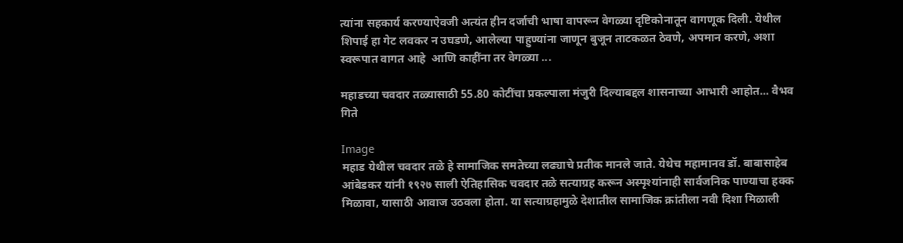त्यांना सहकार्य करण्याऐवजी अत्यंत हीन दर्जाची भाषा वापरून वेगळ्या दृष्टिकोनातून वागणूक दिली. येथील शिपाई हा गेट लवकर न उघडणे, आलेल्या पाहुण्यांना जाणून बुजून ताटकळत ठेवणे, अपमान करणे, अशा स्वरूपात वागत आहे  आणि काहींना तर वेगळ्या ...

महाडच्या चवदार तळ्यासाठी 55.80 कोटींचा प्रकल्पाला मंजुरी दिल्याबद्दल शासनाच्या आभारी आहोत... वैभव गिते

Image
महाड येथील चवदार तळे हे सामाजिक समतेच्या लढ्याचे प्रतीक मानले जाते. येथेच महामानव डॉ. बाबासाहेब आंबेडकर यांनी १९२७ साली ऐतिहासिक चवदार तळे सत्याग्रह करून अस्पृश्यांनाही सार्वजनिक पाण्याचा हक्क मिळावा, यासाठी आवाज उठवला होता. या सत्याग्रहामुळे देशातील सामाजिक क्रांतीला नवी दिशा मिळाली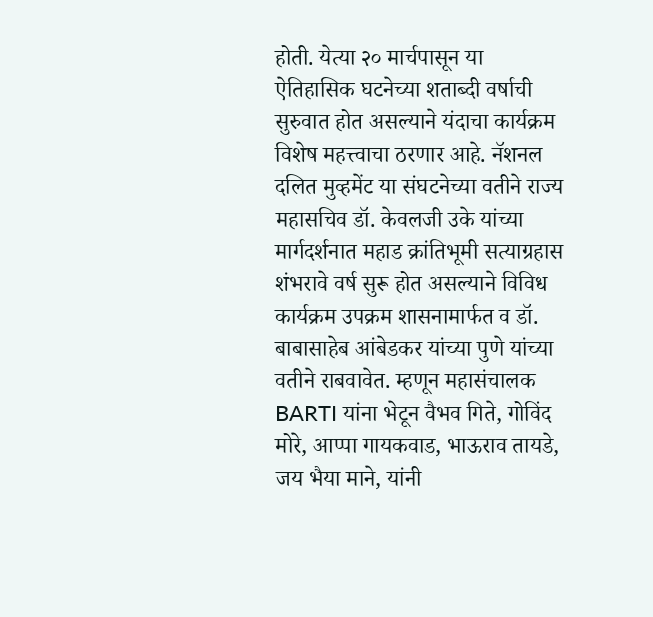होती. येत्या २० मार्चपासून या ऐतिहासिक घटनेच्या शताब्दी वर्षाची सुरुवात होत असल्याने यंदाचा कार्यक्रम विशेष महत्त्वाचा ठरणार आहे. नॅशनल दलित मुव्हमेंट या संघटनेच्या वतीने राज्य महासचिव डॉ. केवलजी उके यांच्या मार्गदर्शनात महाड क्रांतिभूमी सत्याग्रहास शंभरावे वर्ष सुरू होत असल्याने विविध कार्यक्रम उपक्रम शासनामार्फत व डॉ. बाबासाहेब आंबेडकर यांच्या पुणे यांच्या वतीने राबवावेत. म्हणून महासंचालक BARTI यांना भेटून वैभव गिते, गोविंद मोरे, आप्पा गायकवाड, भाऊराव तायडे, जय भैया माने, यांनी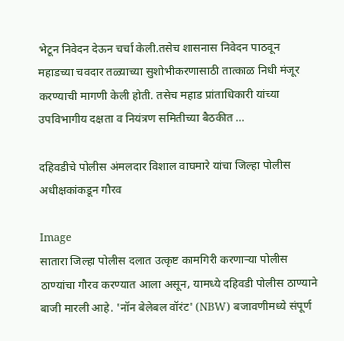भेटून निवेदन देऊन चर्चा केली.तसेच शासनास निवेदन पाठवून महाडच्या चवदार तळ्याच्या सुशोभीकरणासाठी तात्काळ निधी मंजूर करण्याची मागणी केली होती. तसेच महाड प्रांताधिकारी यांच्या उपविभागीय दक्षता व नियंत्रण समितीच्या बैठकीत ...

दहिवडीचे पोलीस अंमलदार विशाल वाघमारे यांचा जिल्हा पोलीस अधीक्षकांकडून गौरव

Image
सातारा जिल्हा पोलीस दलात उत्कृष्ट कामगिरी करणाऱ्या पोलीस ठाण्यांचा गौरव करण्यात आला असून, यामध्ये दहिवडी पोलीस ठाण्याने बाजी मारली आहे. 'नॉन बेलेबल वॉरंट' (NBW) बजावणीमध्ये संपूर्ण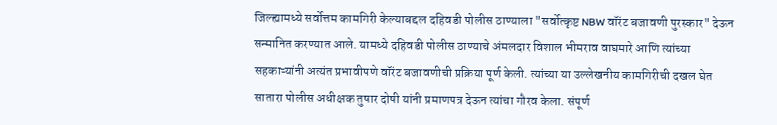जिल्ह्यामध्ये सर्वोत्तम कामगिरी केल्याबद्दल दहिवडी पोलीस ठाण्याला "सर्वोत्कृष्ट NBW वॉरंट बजावणी पुरस्कार" देऊन सन्मानित करण्यात आले. यामध्ये दहिवडी पोलीस ठाण्याचे अंमलदार विशाल भीमराव वाघमारे आणि त्यांच्या सहकाऱ्यांनी अत्यंत प्रभावीपणे वॉरंट बजावणीची प्रक्रिया पूर्ण केली. त्यांच्या या उल्लेखनीय कामगिरीची दखल घेत सातारा पोलीस अधीक्षक तुषार दोषी यांनी प्रमाणपत्र देऊन त्यांचा गौरव केला. संपूर्ण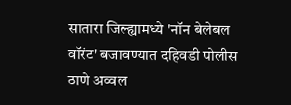सातारा जिल्ह्यामध्ये 'नॉन बेलेबल वॉरंट' बजावण्यात दहिवडी पोलीस ठाणे अव्वल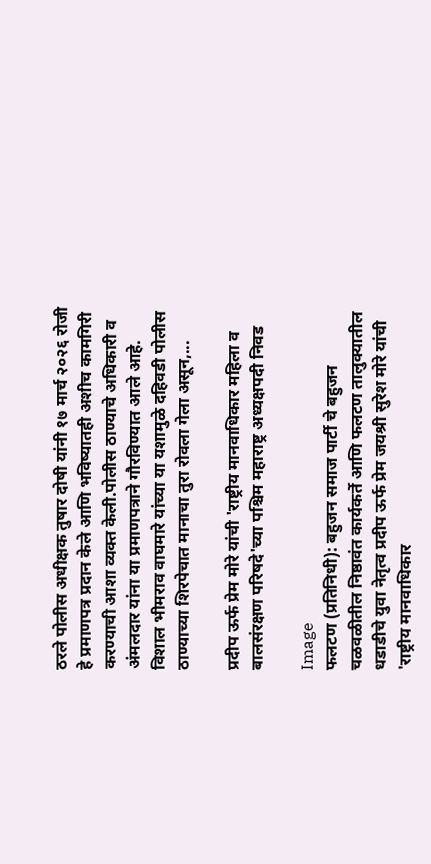ठरले पोलीस अधीक्षक तुषार दोषी यांनी १७ मार्च २०२६ रोजी हे प्रमाणपत्र प्रदान केले आणि भविष्यातही अशीच कामगिरी करण्याची आशा व्यक्त केली.पोलीस ठाण्याचे अधिकारी व अंमलदार यांना या प्रमाणपत्राने गौरविण्यात आले आहे. विशाल भीमराव वाघमारे यांच्या या यशामुळे दहिवडी पोलीस ठाण्याच्या शिरपेचात मानाचा तुरा रोवला गेला असून,...

प्रदीप ऊर्फ प्रेम मोरे यांची 'राष्ट्रीय मानवाधिकार महिला व बालसंरक्षण परिषदे'च्या पश्चिम महाराष्ट्र अध्यक्षपदी निवड

Image
फलटण (प्रतिनिधी): बहुजन समाज पार्टी चे बहुजन चळवळीतील निष्ठावंत कार्यकर्ते आणि फलटण तालुक्यातील धडाडीचे युवा नेतृत्व प्रदीप ऊर्फ प्रेम जयश्री सुरेश मोरे यांची 'राष्ट्रीय मानवाधिकार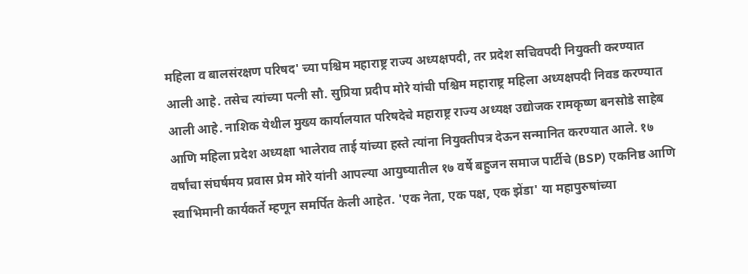महिला व बालसंरक्षण परिषद' च्या पश्चिम महाराष्ट्र राज्य अध्यक्षपदी, तर प्रदेश सचिवपदी नियुक्ती करण्यात आली आहे. तसेच त्यांच्या पत्नी सौ. सुप्रिया प्रदीप मोरे यांची पश्चिम महाराष्ट्र महिला अध्यक्षपदी निवड करण्यात आली आहे. नाशिक येथील मुख्य कार्यालयात परिषदेचे महाराष्ट्र राज्य अध्यक्ष उद्योजक रामकृष्ण बनसोडे साहेब आणि महिला प्रदेश अध्यक्षा भालेराव ताई यांच्या हस्ते त्यांना नियुक्तीपत्र देऊन सन्मानित करण्यात आले. १७ वर्षांचा संघर्षमय प्रवास प्रेम मोरे यांनी आपल्या आयुष्यातील १७ वर्षे बहुजन समाज पार्टीचे (BSP) एकनिष्ठ आणि स्वाभिमानी कार्यकर्ते म्हणून समर्पित केली आहेत. 'एक नेता, एक पक्ष, एक झेंडा' या महापुरुषांच्या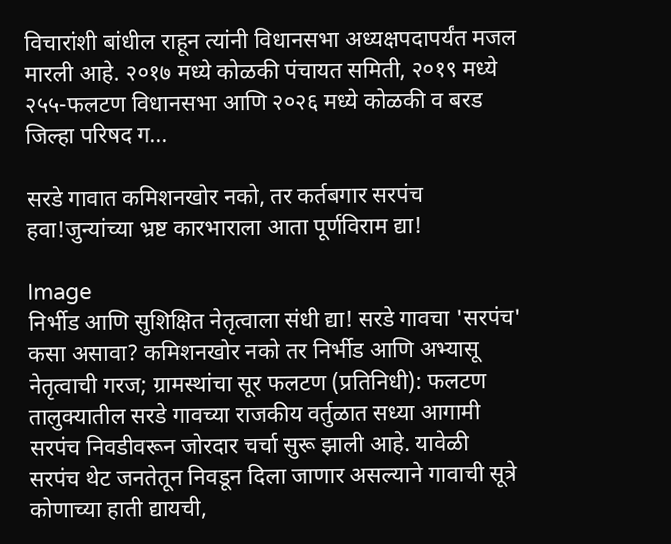विचारांशी बांधील राहून त्यांनी विधानसभा अध्यक्षपदापर्यंत मजल मारली आहे. २०१७ मध्ये कोळकी पंचायत समिती, २०१९ मध्ये २५५-फलटण विधानसभा आणि २०२६ मध्ये कोळकी व बरड जिल्हा परिषद ग...

सरडे गावात कमिशनखोर नको, तर कर्तबगार सरपंच हवा!जुन्यांच्या भ्रष्ट कारभाराला आता पूर्णविराम द्या!

Image
निर्भीड आणि सुशिक्षित नेतृत्वाला संधी द्या! सरडे गावचा 'सरपंच' कसा असावा? कमिशनखोर नको तर निर्भीड आणि अभ्यासू नेतृत्वाची गरज; ग्रामस्थांचा सूर फलटण (प्रतिनिधी): फलटण तालुक्यातील सरडे गावच्या राजकीय वर्तुळात सध्या आगामी सरपंच निवडीवरून जोरदार चर्चा सुरू झाली आहे. यावेळी सरपंच थेट जनतेतून निवडून दिला जाणार असल्याने गावाची सूत्रे कोणाच्या हाती द्यायची,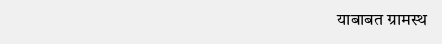याबाबत ग्रामस्थ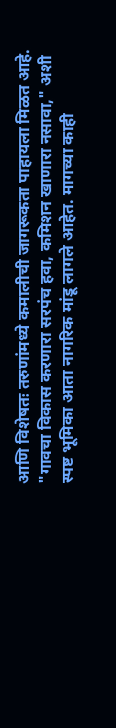आणि विशेषतः तरुणांमध्ये कमालीची जागरूकता पाहायला मिळत आहे. "गावचा विकास करणारा सरपंच हवा, कमिशन खाणारा नसावा," अशी स्पष्ट भूमिका आता नागरिक मांडू लागले आहेत. मागच्या काही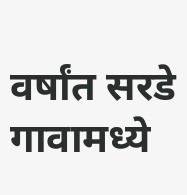वर्षांत सरडे गावामध्ये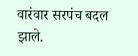वारंवार सरपंच बदल झाले.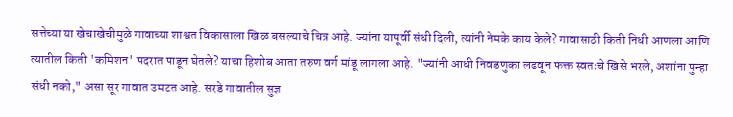सत्तेच्या या खेचाखेचीमुळे गावाच्या शाश्वत विकासाला खिळ बसल्याचे चित्र आहे. ज्यांना यापूर्वी संधी दिली, त्यांनी नेमके काय केले? गावासाठी किती निधी आणला आणि त्यातील किती 'कमिशन' पदरात पाडून घेतले? याचा हिशोब आता तरुण वर्ग मांडू लागला आहे. "ज्यांनी आधी निवडणुका लढवून फक्त स्वतःचे खिसे भरले, अशांना पुन्हा संधी नको," असा सूर गावात उमटत आहे. सरडे गावातील सुज्ञ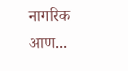नागरिक आण...